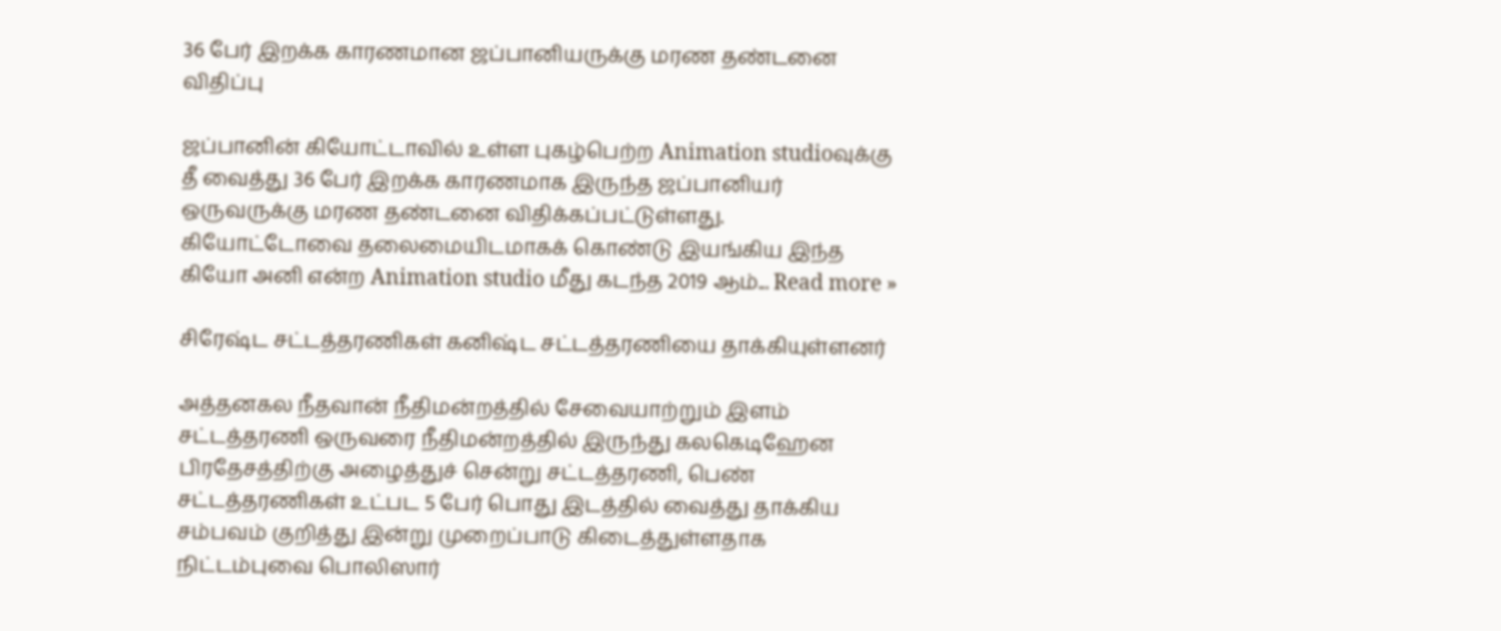36 பேர் இறக்க காரணமான ஜப்பானியருக்கு மரண தண்டனை விதிப்பு

ஜப்பானின் கியோட்டாவில் உள்ள புகழ்பெற்ற Animation studioவுக்கு தீ வைத்து 36 பேர் இறக்க காரணமாக இருந்த ஜப்பானியர் ஒருவருக்கு மரண தண்டனை விதிக்கப்பட்டுள்ளது. கியோட்டோவை தலைமையிடமாகக் கொண்டு இயங்கிய இந்த கியோ அனி என்ற Animation studio மீது கடந்த 2019 ஆம்... Read more »

சிரேஷ்ட சட்டத்தரணிகள் கனிஷ்ட சட்டத்தரணியை தாக்கியுள்ளனர்

அத்தனகல நீதவான் நீதிமன்றத்தில் சேவையாற்றும் இளம் சட்டத்தரணி ஒருவரை நீதிமன்றத்தில் இருந்து கலகெடிஹேன பிரதேசத்திற்கு அழைத்துச் சென்று சட்டத்தரணி, பெண் சட்டத்தரணிகள் உட்பட 5 பேர் பொது இடத்தில் வைத்து தாக்கிய சம்பவம் குறித்து இன்று முறைப்பாடு கிடைத்துள்ளதாக நிட்டம்புவை பொலிஸார்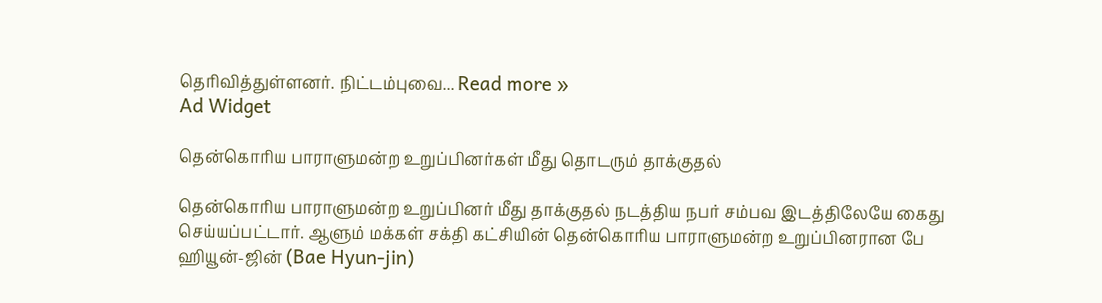தெரிவித்துள்ளனர். நிட்டம்புவை... Read more »
Ad Widget

தென்கொரிய பாராளுமன்ற உறுப்பினர்கள் மீது தொடரும் தாக்குதல்

தென்கொரிய பாராளுமன்ற உறுப்பினர் மீது தாக்குதல் நடத்திய நபர் சம்பவ இடத்திலேயே கைது செய்யப்பட்டார். ஆளும் மக்கள் சக்தி கட்சியின் தென்கொரிய பாராளுமன்ற உறுப்பினரான பே ஹியூன்-ஜின் (Bae Hyun-jin)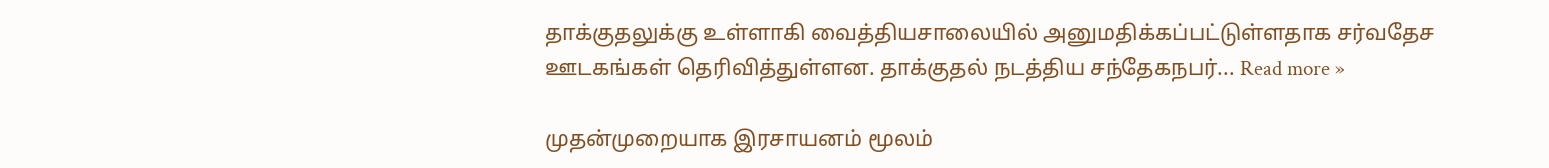தாக்குதலுக்கு உள்ளாகி வைத்தியசாலையில் அனுமதிக்கப்பட்டுள்ளதாக சர்வதேச ஊடகங்கள் தெரிவித்துள்ளன. தாக்குதல் நடத்திய சந்தேகநபர்... Read more »

முதன்முறையாக இரசாயனம் மூலம்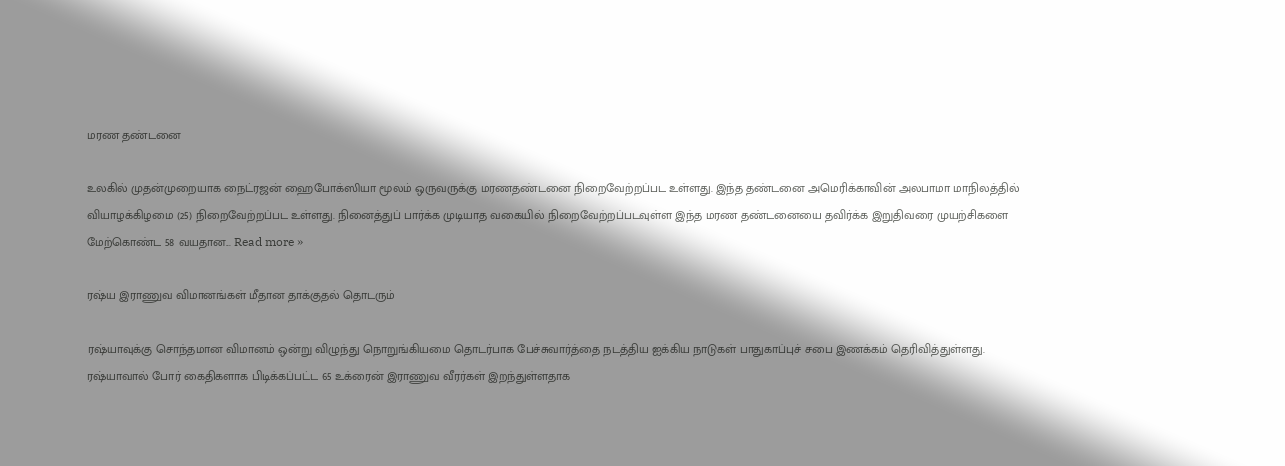மரண தண்டனை

உலகில் முதன்முறையாக நைட்ரஜன் ஹைபோக்ஸியா மூலம் ஒருவருக்கு மரணதண்டனை நிறைவேற்றப்பட உள்ளது. இந்த தண்டனை அமெரிக்காவின் அலபாமா மாநிலத்தில் வியாழக்கிழமை (25) நிறைவேற்றப்பட உள்ளது. நினைத்துப் பார்க்க முடியாத வகையில் நிறைவேற்றப்படவுள்ள இந்த மரண தண்டனையை தவிர்க்க இறுதிவரை முயற்சிகளை மேற்கொண்ட 58 வயதான... Read more »

ரஷ்ய இராணுவ விமானங்கள் மீதான தாக்குதல் தொடரும்

ரஷ்யாவுக்கு சொந்தமான விமானம் ஒன்று விழுந்து நொறுங்கியமை தொடர்பாக பேச்சுவார்த்தை நடத்திய ஐக்கிய நாடுகள் பாதுகாப்புச் சபை இணக்கம் தெரிவித்துள்ளது. ரஷ்யாவால் போர் கைதிகளாக பிடிக்கப்பட்ட 65 உக்ரைன் இராணுவ வீரர்கள் இறந்துள்ளதாக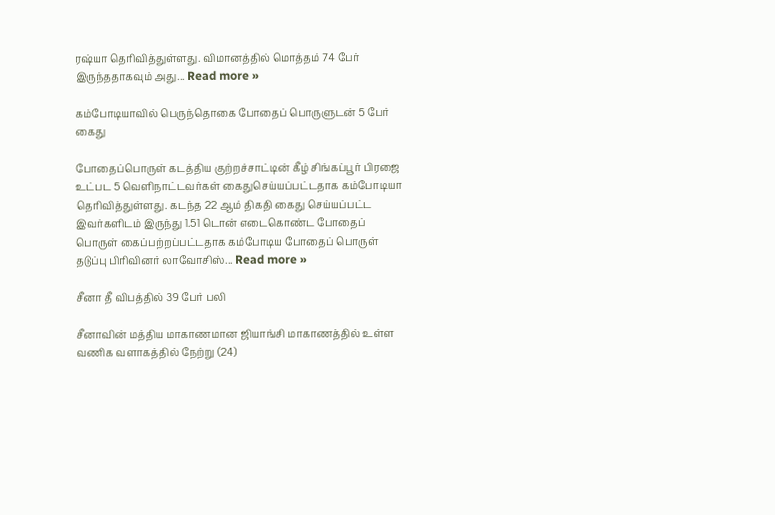ரஷ்யா தெரிவித்துள்ளது. விமானத்தில் மொத்தம் 74 பேர் இருந்ததாகவும் அது... Read more »

கம்போடியாவில் பெருந்தொகை போதைப் பொருளுடன் 5 பேர் கைது

போதைப்பொருள் கடத்திய குற்றச்சாட்டின் கீழ் சிங்கப்பூர் பிரஜை உட்பட 5 வெளிநாட்டவர்கள் கைதுசெய்யப்பட்டதாக கம்போடியா தெரிவித்துள்ளது. கடந்த 22 ஆம் திகதி கைது செய்யப்பட்ட இவர்களிடம் இருந்து 1.51 டொன் எடைகொண்ட போதைப் பொருள் கைப்பற்றப்பட்டதாக கம்போடிய போதைப் பொருள் தடுப்பு பிரிவினர் லாவோசிஸ்... Read more »

சீனா தீ விபத்தில் 39 பேர் பலி

சீனாவின் மத்திய மாகாணமான ஜியாங்சி மாகாணத்தில் உள்ள வணிக வளாகத்தில் நேற்று (24)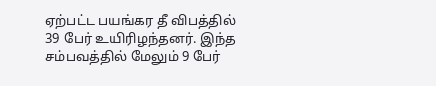ஏற்பட்ட பயங்கர தீ விபத்தில் 39 பேர் உயிரிழந்தனர். இந்த சம்பவத்தில் மேலும் 9 பேர்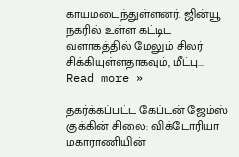காயமடைந்துள்ளனர். ஜின்யூ நகரில் உள்ள கட்டிட வளாகத்தில் மேலும் சிலர் சிக்கியுள்ளதாகவும், மீட்பு... Read more »

தகர்க்கப்பட்ட கேப்டன் ஜேம்ஸ் குக்கின் சிலை: விக்டோரியா மகாராணியின்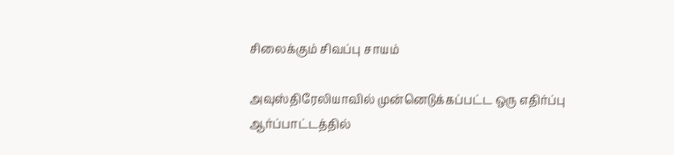சிலைக்கும் சிவப்பு சாயம்

அவுஸ்திரேலியாவில் முன்னெடுக்கப்பட்ட ஒரு எதிர்ப்பு ஆர்ப்பாட்டத்தில்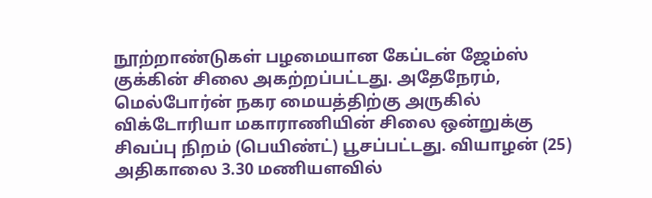நூற்றாண்டுகள் பழமையான கேப்டன் ஜேம்ஸ் குக்கின் சிலை அகற்றப்பட்டது. அதேநேரம், மெல்போர்ன் நகர மையத்திற்கு அருகில் விக்டோரியா மகாராணியின் சிலை ஒன்றுக்கு சிவப்பு நிறம் (பெயிண்ட்) பூசப்பட்டது. வியாழன் (25) அதிகாலை 3.30 மணியளவில்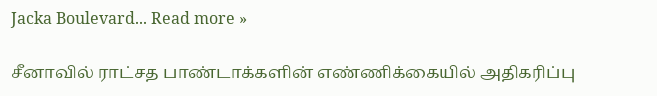Jacka Boulevard... Read more »

சீனாவில் ராட்சத பாண்டாக்களின் எண்ணிக்கையில் அதிகரிப்பு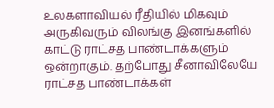உலகளாவியல் ரீதியில் மிகவும் அருகிவரும் விலங்கு இனங்களில் காட்டு ராட்சத பாண்டாக்களும் ஒன்றாகும். தற்போது சீனாவிலேயே ராட்சத பாண்டாக்கள்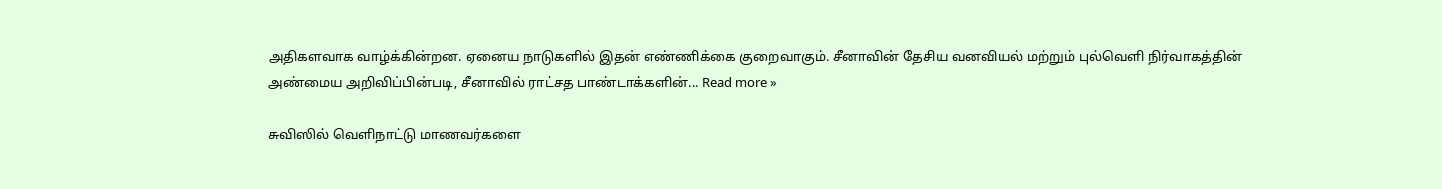அதிகளவாக வாழ்க்கின்றன. ஏனைய நாடுகளில் இதன் எண்ணிக்கை குறைவாகும். சீனாவின் தேசிய வனவியல் மற்றும் புல்வெளி நிர்வாகத்தின் அண்மைய அறிவிப்பின்படி, சீனாவில் ராட்சத பாண்டாக்களின்... Read more »

சுவிஸில் வெளிநாட்டு மாணவர்களை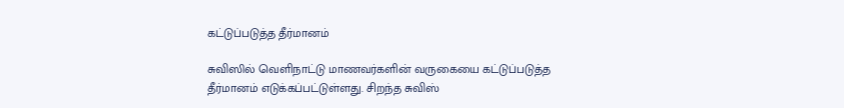கட்டுப்படுத்த தீர்மானம்

சுவிஸில் வெளிநாட்டு மாணவர்களின் வருகையை கட்டுப்படுத்த தீர்மானம் எடுக்கப்பட்டுள்ளது. சிறந்த சுவிஸ்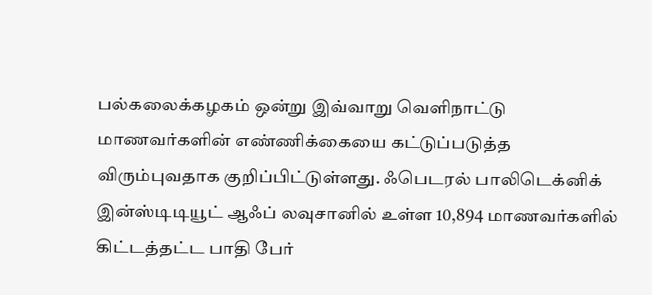பல்கலைக்கழகம் ஒன்று இவ்வாறு வெளிநாட்டு மாணவர்களின் எண்ணிக்கையை கட்டுப்படுத்த விரும்புவதாக குறிப்பிட்டுள்ளது. ஃபெடரல் பாலிடெக்னிக் இன்ஸ்டிடியூட் ஆஃப் லவுசானில் உள்ள 10,894 மாணவர்களில் கிட்டத்தட்ட பாதி பேர்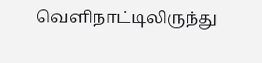வெளிநாட்டிலிருந்து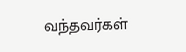வந்தவர்கள்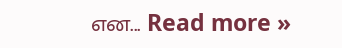என... Read more »